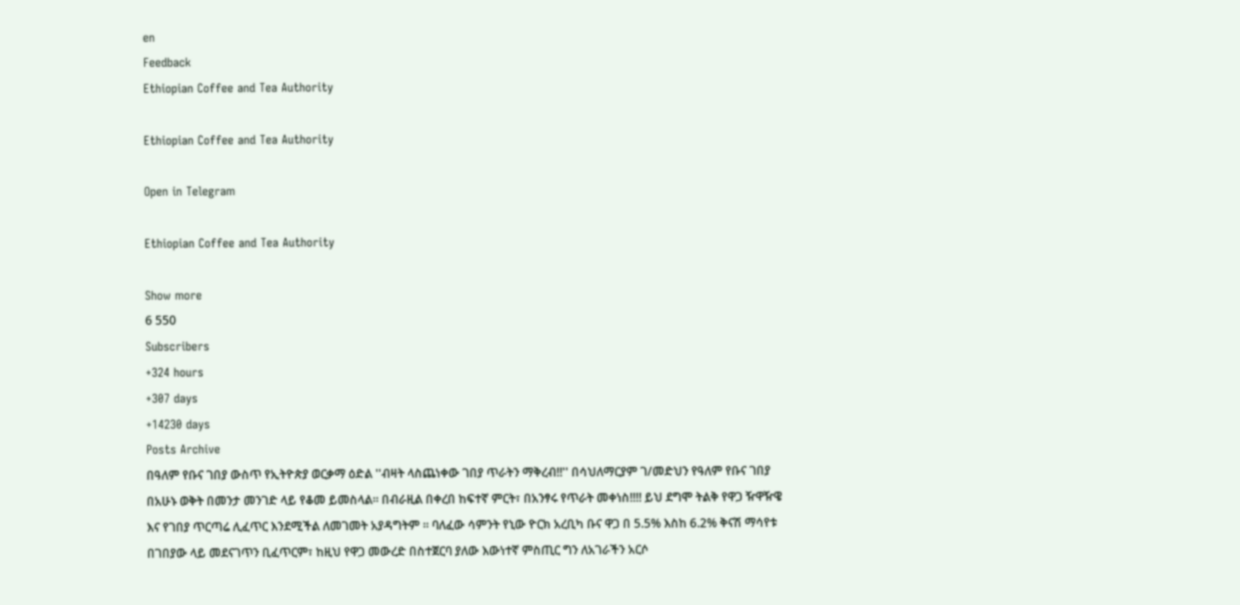en
Feedback
Ethiopian Coffee and Tea Authority

Ethiopian Coffee and Tea Authority

Open in Telegram

Ethiopian Coffee and Tea Authority

Show more
6 550
Subscribers
+324 hours
+307 days
+14230 days
Posts Archive
በዓለም የቡና ገበያ ውስጥ የኢትዮጵያ ወርቃማ ዕድል ''ብዛት ላስጨነቀው ገበያ ጥራትን ማቅረብ!!'' በሳህለማርያም ገ/መድህን የዓለም የቡና ገበያ በአሁኑ ወቅት በመንታ መንገድ ላይ የቆመ ይመስላል። በብራዚል በቀረበ ከፍተኛ ምርት፣ በአንፃሩ የጥራት መቀነስ!!!! ይህ ደግሞ ትልቅ የዋጋ ዥዋዥዌ እና የገበያ ጥርጣሬ ሊፈጥር እንደሚችል ለመገመት አያዳግትም ። ባለፈው ሳምንት የኒው ዮርክ አረቢካ ቡና ዋጋ በ 5.5% እስከ 6.2% ቅናሽ ማሳየቱ በገበያው ላይ መደናገጥን ቢፈጥርም፣ ከዚህ የዋጋ መውረድ በስተጀርባ ያለው እውነተኛ ምስጢር ግን ለአገራችን አርሶ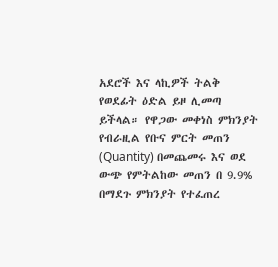አደሮች እና ላኪዎች ትልቅ የወደፊት ዕድል ይዞ ሊመጣ ይችላል። የዋጋው መቀነስ ምክንያት የብራዚል የቡና ምርት መጠን (Quantity) በመጨመሩ እና ወደ ውጭ የምትልከው መጠን በ 9.9% በማደጉ ምክንያት የተፈጠረ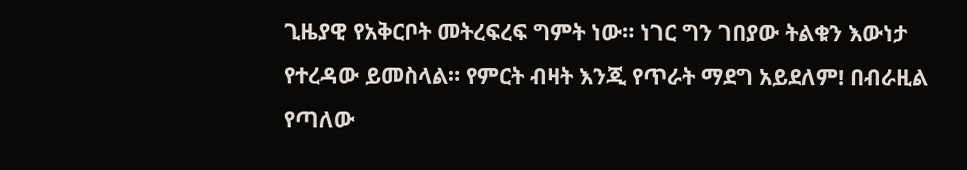ጊዜያዊ የአቅርቦት መትረፍረፍ ግምት ነው። ነገር ግን ገበያው ትልቁን እውነታ የተረዳው ይመስላል። የምርት ብዛት እንጂ የጥራት ማደግ አይደለም! በብራዚል የጣለው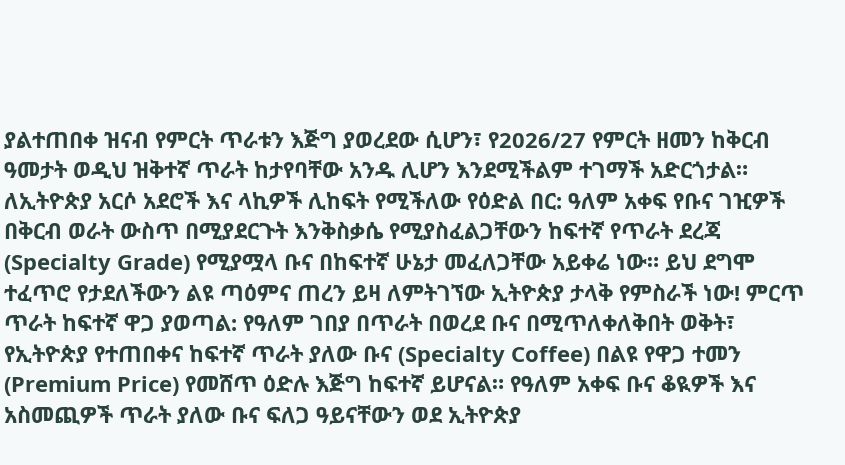ያልተጠበቀ ዝናብ የምርት ጥራቱን እጅግ ያወረደው ሲሆን፣ የ2026/27 የምርት ዘመን ከቅርብ ዓመታት ወዲህ ዝቅተኛ ጥራት ከታየባቸው አንዱ ሊሆን እንደሚችልም ተገማች አድርጎታል። ለኢትዮጵያ አርሶ አደሮች እና ላኪዎች ሊከፍት የሚችለው የዕድል በር: ዓለም አቀፍ የቡና ገዢዎች በቅርብ ወራት ውስጥ በሚያደርጉት እንቅስቃሴ የሚያስፈልጋቸውን ከፍተኛ የጥራት ደረጃ (Specialty Grade) የሚያሟላ ቡና በከፍተኛ ሁኔታ መፈለጋቸው አይቀሬ ነው። ይህ ደግሞ ተፈጥሮ የታደለችውን ልዩ ጣዕምና ጠረን ይዛ ለምትገኘው ኢትዮጵያ ታላቅ የምስራች ነው! ምርጥ ጥራት ከፍተኛ ዋጋ ያወጣል: የዓለም ገበያ በጥራት በወረደ ቡና በሚጥለቀለቅበት ወቅት፣ የኢትዮጵያ የተጠበቀና ከፍተኛ ጥራት ያለው ቡና (Specialty Coffee) በልዩ የዋጋ ተመን (Premium Price) የመሸጥ ዕድሉ እጅግ ከፍተኛ ይሆናል። የዓለም አቀፍ ቡና ቆዪዎች እና አስመጪዎች ጥራት ያለው ቡና ፍለጋ ዓይናቸውን ወደ ኢትዮጵያ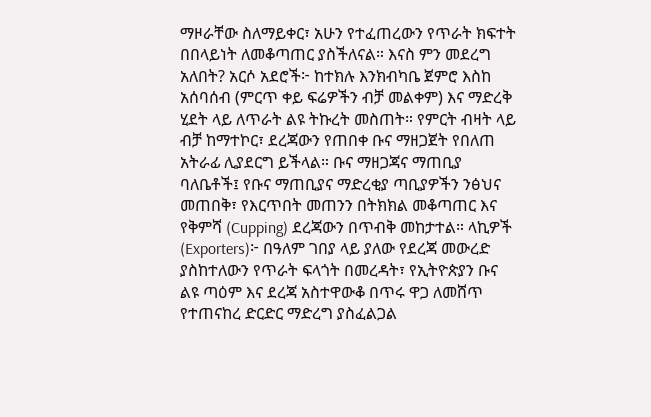ማዞራቸው ስለማይቀር፣ አሁን የተፈጠረውን የጥራት ክፍተት በበላይነት ለመቆጣጠር ያስችለናል። እናስ ምን መደረግ አለበት? አርሶ አደሮች፦ ከተክሉ እንክብካቤ ጀምሮ እስከ አሰባሰብ (ምርጥ ቀይ ፍሬዎችን ብቻ መልቀም) እና ማድረቅ ሂደት ላይ ለጥራት ልዩ ትኩረት መስጠት። የምርት ብዛት ላይ ብቻ ከማተኮር፣ ደረጃውን የጠበቀ ቡና ማዘጋጀት የበለጠ አትራፊ ሊያደርግ ይችላል። ቡና ማዘጋጃና ማጠቢያ ባለቤቶች፤ የቡና ማጠቢያና ማድረቂያ ጣቢያዎችን ንፅህና መጠበቅ፣ የእርጥበት መጠንን በትክክል መቆጣጠር እና የቅምሻ (Cupping) ደረጃውን በጥብቅ መከታተል። ላኪዎች (Exporters)፦ በዓለም ገበያ ላይ ያለው የደረጃ መውረድ ያስከተለውን የጥራት ፍላጎት በመረዳት፣ የኢትዮጵያን ቡና ልዩ ጣዕም እና ደረጃ አስተዋውቆ በጥሩ ዋጋ ለመሸጥ የተጠናከረ ድርድር ማድረግ ያስፈልጋል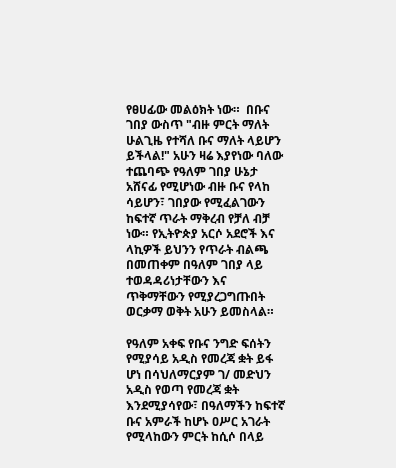የፀሀፊው መልዕክት ነው።  በቡና ገበያ ውስጥ "ብዙ ምርት ማለት ሁልጊዜ የተሻለ ቡና ማለት ላይሆን ይችላል!" አሁን ዛሬ እያየነው ባለው ተጨባጭ የዓለም ገበያ ሁኔታ አሸናፊ የሚሆነው ብዙ ቡና የላከ ሳይሆን፣ ገበያው የሚፈልገውን ከፍተኛ ጥራት ማቅረብ የቻለ ብቻ ነው። የኢትዮጵያ አርሶ አደሮች እና ላኪዎች ይህንን የጥራት ብልጫ በመጠቀም በዓለም ገበያ ላይ ተወዳዳሪነታቸውን እና ጥቅማቸውን የሚያረጋግጡበት ወርቃማ ወቅት አሁን ይመስላል።

የዓለም አቀፍ የቡና ንግድ ፍሰትን የሚያሳይ አዲስ የመረጃ ቋት ይፋ ሆነ በሳህለማርያም ገ/ መድህን አዲስ የወጣ የመረጃ ቋት እንደሚያሳየው፣ በዓለማችን ከፍተኛ ቡና አምራች ከሆኑ ዐሥር አገራት የሚላከውን ምርት ከሲሶ በላይ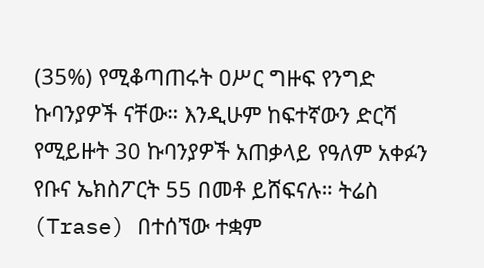(35%) የሚቆጣጠሩት ዐሥር ግዙፍ የንግድ ኩባንያዎች ናቸው። እንዲሁም ከፍተኛውን ድርሻ የሚይዙት 30 ኩባንያዎች አጠቃላይ የዓለም አቀፉን የቡና ኤክስፖርት 55 በመቶ ይሸፍናሉ። ትሬስ (Trase) በተሰኘው ተቋም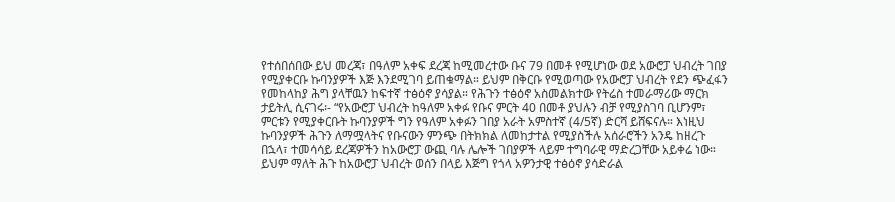የተሰበሰበው ይህ መረጃ፣ በዓለም አቀፍ ደረጃ ከሚመረተው ቡና 79 በመቶ የሚሆነው ወደ አውሮፓ ህብረት ገበያ የሚያቀርቡ ኩባንያዎች እጅ እንደሚገባ ይጠቁማል። ይህም በቅርቡ የሚወጣው የአውሮፓ ህብረት የደን ጭፈፋን የመከላከያ ሕግ ያላቸዉን ከፍተኛ ተፅዕኖ ያሳያል። የሕጉን ተፅዕኖ አስመልክተው የትሬስ ተመራማሪው ማርክ ታይትሊ ሲናገሩ፡- “የአውሮፓ ህብረት ከዓለም አቀፉ የቡና ምርት 40 በመቶ ያህሉን ብቻ የሚያስገባ ቢሆንም፣ ምርቱን የሚያቀርቡት ኩባንያዎች ግን የዓለም አቀፉን ገበያ አራት አምስተኛ (4/5ኛ) ድርሻ ይሸፍናሉ። እነዚህ ኩባንያዎች ሕጉን ለማሟላትና የቡናውን ምንጭ በትክክል ለመከታተል የሚያስችሉ አሰራሮችን አንዴ ከዘረጉ በኋላ፣ ተመሳሳይ ደረጃዎችን ከአውሮፓ ውጪ ባሉ ሌሎች ገበያዎች ላይም ተግባራዊ ማድረጋቸው አይቀሬ ነው። ይህም ማለት ሕጉ ከአውሮፓ ህብረት ወሰን በላይ እጅግ የጎላ አዎንታዊ ተፅዕኖ ያሳድራል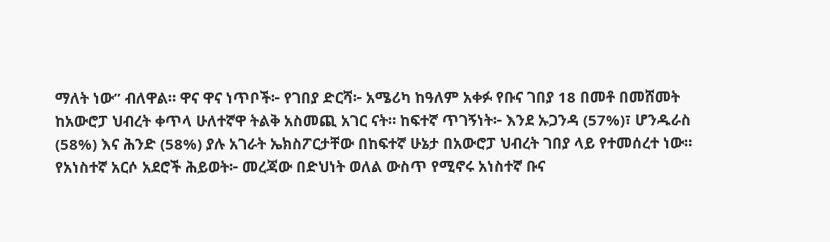ማለት ነው” ብለዋል። ዋና ዋና ነጥቦች፦ የገበያ ድርሻ፦ አሜሪካ ከዓለም አቀፉ የቡና ገበያ 18 በመቶ በመሸመት ከአውሮፓ ህብረት ቀጥላ ሁለተኛዋ ትልቅ አስመጪ አገር ናት። ከፍተኛ ጥገኝነት፦ እንደ ኡጋንዳ (57%)፣ ሆንዱራስ (58%) እና ሕንድ (58%) ያሉ አገራት ኤክስፖርታቸው በከፍተኛ ሁኔታ በአውሮፓ ህብረት ገበያ ላይ የተመሰረተ ነው። የአነስተኛ አርሶ አደሮች ሕይወት፦ መረጃው በድህነት ወለል ውስጥ የሚኖሩ አነስተኛ ቡና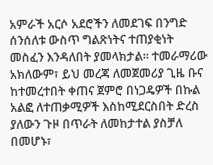አምራች አርሶ አደሮችን ለመደገፍ በንግድ ሰንሰለቱ ውስጥ ግልጽነትና ተጠያቂነት መስፈን እንዳለበት ያመላክታል። ተመራማሪው አክለውም፣ ይህ መረጃ ለመጀመሪያ ጊዜ ቡና ከተመረተበት ቀጠና ጀምሮ በነጋዴዎች በኩል አልፎ ለተጠቃሚዎች እስከሚደርስበት ድረስ ያለውን ጉዞ በጥራት ለመከታተል ያስቻለ በመሆኑ፣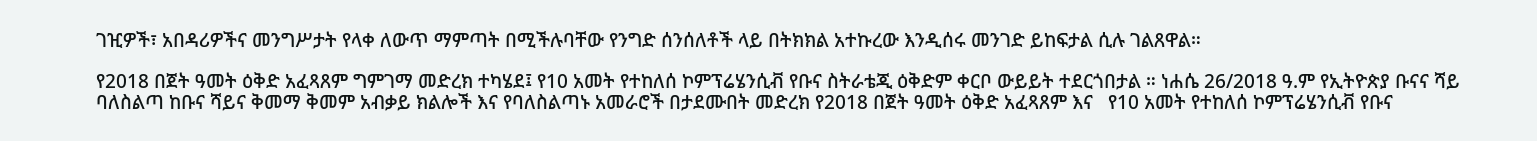ገዢዎች፣ አበዳሪዎችና መንግሥታት የላቀ ለውጥ ማምጣት በሚችሉባቸው የንግድ ሰንሰለቶች ላይ በትክክል አተኩረው እንዲሰሩ መንገድ ይከፍታል ሲሉ ገልጸዋል።

የ2018 በጀት ዓመት ዕቅድ አፈጻጸም ግምገማ መድረክ ተካሄደ፤ የ10 አመት የተከለሰ ኮምፕሬሄንሲቭ የቡና ስትራቴጂ ዕቅድም ቀርቦ ውይይት ተደርጎበታል ። ነሐሴ 26/2018 ዓ.ም የኢትዮጵያ ቡናና ሻይ ባለስልጣ ከቡና ሻይና ቅመማ ቅመም አብቃይ ክልሎች እና የባለስልጣኑ አመራሮች በታደሙበት መድረክ የ2018 በጀት ዓመት ዕቅድ አፈጻጸም እና   የ10 አመት የተከለሰ ኮምፕሬሄንሲቭ የቡና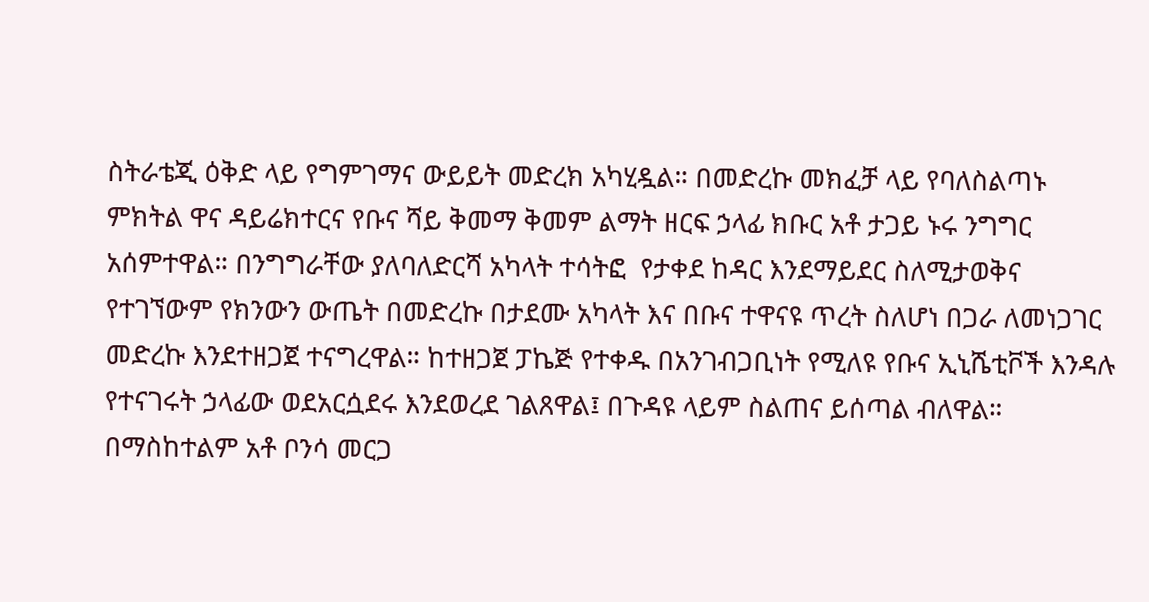ስትራቴጂ ዕቅድ ላይ የግምገማና ውይይት መድረክ አካሂዷል። በመድረኩ መክፈቻ ላይ የባለስልጣኑ ምክትል ዋና ዳይሬክተርና የቡና ሻይ ቅመማ ቅመም ልማት ዘርፍ ኃላፊ ክቡር አቶ ታጋይ ኑሩ ንግግር አሰምተዋል። በንግግራቸው ያለባለድርሻ አካላት ተሳትፎ  የታቀደ ከዳር እንደማይደር ስለሚታወቅና የተገኘውም የክንውን ውጤት በመድረኩ በታደሙ አካላት እና በቡና ተዋናዩ ጥረት ስለሆነ በጋራ ለመነጋገር መድረኩ እንደተዘጋጀ ተናግረዋል። ከተዘጋጀ ፓኬጅ የተቀዱ በአንገብጋቢነት የሚለዩ የቡና ኢኒሼቲቮች እንዳሉ የተናገሩት ኃላፊው ወደአርሷደሩ እንደወረደ ገልጸዋል፤ በጉዳዩ ላይም ስልጠና ይሰጣል ብለዋል። በማስከተልም አቶ ቦንሳ መርጋ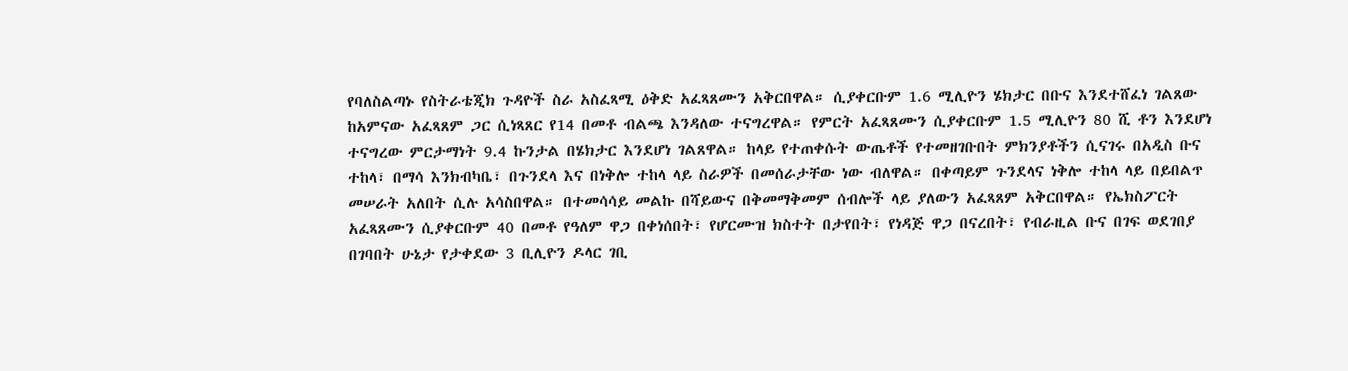የባለስልጣኑ የስትራቴጂክ ጉዳዮች ስራ አስፈጻሚ ዕቅድ አፈጻጸሙን አቅርበዋል። ሲያቀርቡም 1.6 ሚሊዮን ሄክታር በቡና እንደተሸፈነ ገልጸው ከአምናው አፈጻጸም ጋር ሲነጻጸር የ14 በመቶ ብልጫ እንዳለው ተናግረዋል። የምርት አፈጻጸሙን ሲያቀርቡም 1.5 ሚሊዮን 80 ሺ ቶን እንደሆነ ተናግረው ምርታማነት 9.4 ኩንታል በሄክታር እንደሆነ ገልጸዋል። ከላይ የተጠቀሱት ውጤቶች የተመዘገቡበት ምክንያቶችን ሲናገሩ በአዲስ ቡና ተከላ፣ በማሳ እንክብካቤ፣ በጉንደላ እና በነቅሎ ተከላ ላይ ስራዎች በመሰራታቸው ነው ብለዋል። በቀጣይም ጉንደላና ነቅሎ ተከላ ላይ በይበልጥ መሠራት አለበት ሲሉ አሳስበዋል። በተመሳሳይ መልኩ በሻይውና በቅመማቅመም ሰብሎች ላይ ያለውን አፈጻጸም አቅርበዋል። የኤክስፖርት አፈጻጸሙን ሲያቀርቡም 40 በመቶ የዓለም ዋጋ በቀነሰበት፣ የሆርሙዝ ክስተት በታየበት፣ የነዳጅ ዋጋ በናረበት፣ የብራዚል ቡና በገፍ ወደገበያ በገባበት ሁኔታ የታቀደው 3 ቢሊዮን ዶላር ገቢ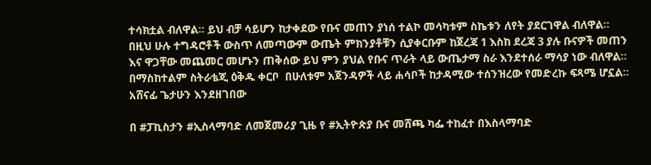ተሳክቷል ብለዋል። ይህ ብቻ ሳይሆን ከታቀደው የቡና መጠን ያነሰ ተልኮ መሳካቱም ስኬቱን ለየት ያደርገዋል ብለዋል። በዚህ ሁሉ ተግዳሮቶች ውስጥ ለመጣውም ውጤት ምክንያቶቹን ሲያቀርቡም ከጀረጃ 1 እስከ ደረጃ 3 ያሉ ቡናዎች መጠን እና ዋጋቸው መጨመር መሆኑን ጠቅሰው ይህ ምን ያህል የቡና ጥራት ላይ ውጤታማ ስራ እንደተሰራ ማሳያ ነው ብለዋል። በማስከተልም ስትራቴጂ ዕቅዱ ቀርቦ  በሁለቱም አጀንዳዎች ላይ ሐሳቦች ከታዳሚው ተሰንዝረው የመድረኩ ፍጻሜ ሆኗል። አሸናፊ ጌታሁን እንደዘገበው

በ #ፓኪስታን #ኢስላማባድ ለመጀመሪያ ጊዜ የ #ኢትዮጵያ ቡና መሸጫ ካፌ ተከፈተ በእስላማባድ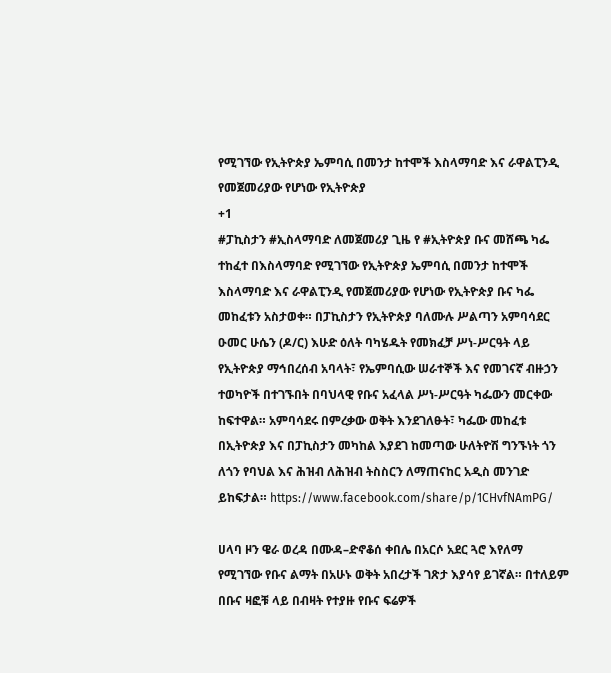የሚገኘው የኢትዮጵያ ኤምባሲ በመንታ ከተሞች እስላማባድ እና ራዋልፒንዲ የመጀመሪያው የሆነው የኢትዮጵያ
+1
#ፓኪስታን #ኢስላማባድ ለመጀመሪያ ጊዜ የ #ኢትዮጵያ ቡና መሸጫ ካፌ ተከፈተ በእስላማባድ የሚገኘው የኢትዮጵያ ኤምባሲ በመንታ ከተሞች እስላማባድ እና ራዋልፒንዲ የመጀመሪያው የሆነው የኢትዮጵያ ቡና ካፌ መከፈቱን አስታወቀ። በፓኪስታን የኢትዮጵያ ባለሙሉ ሥልጣን አምባሳደር ዑመር ሁሴን (ዶ/ር) እሁድ ዕለት ባካሄዱት የመክፈቻ ሥነ-ሥርዓት ላይ የኢትዮጵያ ማኅበረሰብ አባላት፣ የኤምባሲው ሠራተኞች እና የመገናኛ ብዙኃን ተወካዮች በተገኙበት በባህላዊ የቡና አፈላል ሥነ-ሥርዓት ካፌውን መርቀው ከፍተዋል። አምባሳደሩ በምረቃው ወቅት እንደገለፁት፣ ካፌው መከፈቱ በኢትዮጵያ እና በፓኪስታን መካከል እያደገ ከመጣው ሁለትዮሽ ግንኙነት ጎን ለጎን የባህል እና ሕዝብ ለሕዝብ ትስስርን ለማጠናከር አዲስ መንገድ ይከፍታል። https://www.facebook.com/share/p/1CHvfNAmPG/

ሀላባ ዞን ዌራ ወረዳ በሙዳ–ድኖቆሰ ቀበሌ በአርሶ አደር ጓሮ እየለማ የሚገኘው የቡና ልማት በአሁኑ ወቅት አበረታች ገጽታ እያሳየ ይገኛል። በተለይም በቡና ዛፎቹ ላይ በብዛት የተያዙ የቡና ፍሬዎች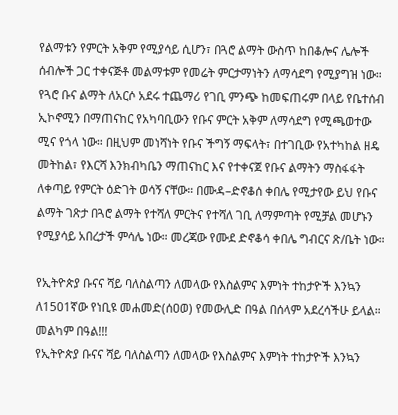የልማቱን የምርት አቅም የሚያሳይ ሲሆን፣ በጓሮ ልማት ውስጥ ከበቆሎና ሌሎች ሰብሎች ጋር ተቀናጅቶ መልማቱም የመሬት ምርታማነትን ለማሳደግ የሚያግዝ ነው። የጓሮ ቡና ልማት ለአርሶ አደሩ ተጨማሪ የገቢ ምንጭ ከመፍጠሩም በላይ የቤተሰብ ኢኮኖሚን በማጠናከር የአካባቢውን የቡና ምርት አቅም ለማሳደግ የሚጫወተው ሚና የጎላ ነው። በዚህም መነሻነት የቡና ችግኝ ማፍላት፣ በተገቢው የአተካከል ዘዴ መትከል፣ የእርሻ እንክብካቤን ማጠናከር እና የተቀናጀ የቡና ልማትን ማስፋፋት ለቀጣይ የምርት ዕድገት ወሳኝ ናቸው። በሙዳ–ድኖቆሰ ቀበሌ የሚታየው ይህ የቡና ልማት ገጽታ በጓሮ ልማት የተሻለ ምርትና የተሻለ ገቢ ለማምጣት የሚቻል መሆኑን የሚያሳይ አበረታች ምሳሌ ነው። መረጃው የሙደ ድኖቆሳ ቀበሌ ግብርና ጽ/ቤት ነው።

የኢትዮጵያ ቡናና ሻይ ባለስልጣን ለመላው የእስልምና እምነት ተከታዮች እንኳን ለ1501ኛው የነቢዩ መሐመድ(ሰዐወ) የመውሊድ በዓል በሰላም አደረሳችሁ ይላል። መልካም በዓል!!!
የኢትዮጵያ ቡናና ሻይ ባለስልጣን ለመላው የእስልምና እምነት ተከታዮች እንኳን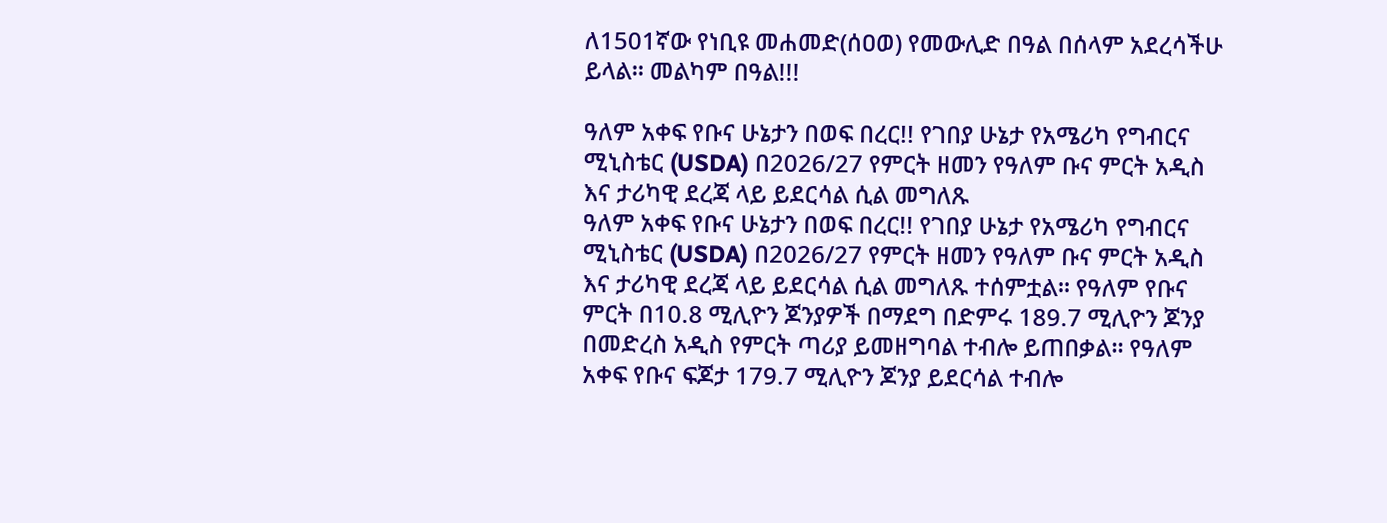ለ1501ኛው የነቢዩ መሐመድ(ሰዐወ) የመውሊድ በዓል በሰላም አደረሳችሁ ይላል። መልካም በዓል!!!

ዓለም አቀፍ የቡና ሁኔታን በወፍ በረር!! የገበያ ሁኔታ የአሜሪካ የግብርና ሚኒስቴር (USDA) በ2026/27 የምርት ዘመን የዓለም ቡና ምርት አዲስ እና ታሪካዊ ደረጃ ላይ ይደርሳል ሲል መግለጹ
ዓለም አቀፍ የቡና ሁኔታን በወፍ በረር!! የገበያ ሁኔታ የአሜሪካ የግብርና ሚኒስቴር (USDA) በ2026/27 የምርት ዘመን የዓለም ቡና ምርት አዲስ እና ታሪካዊ ደረጃ ላይ ይደርሳል ሲል መግለጹ ተሰምቷል። የዓለም የቡና ምርት በ10.8 ሚሊዮን ጆንያዎች በማደግ በድምሩ 189.7 ሚሊዮን ጆንያ በመድረስ አዲስ የምርት ጣሪያ ይመዘግባል ተብሎ ይጠበቃል። የዓለም አቀፍ የቡና ፍጆታ 179.7 ሚሊዮን ጆንያ ይደርሳል ተብሎ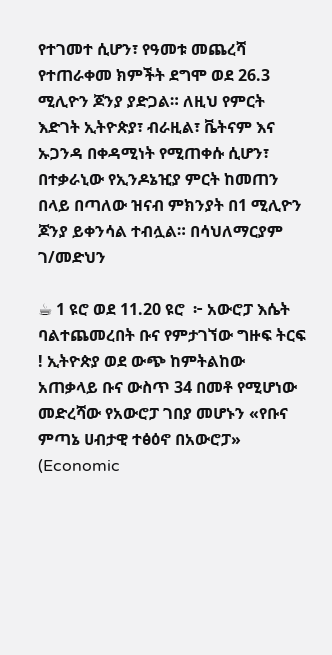የተገመተ ሲሆን፣ የዓመቱ መጨረሻ የተጠራቀመ ክምችት ደግሞ ወደ 26.3 ሚሊዮን ጆንያ ያድጋል። ለዚህ የምርት እድገት ኢትዮጵያ፣ ብራዚል፣ ቬትናም እና ኡጋንዳ በቀዳሚነት የሚጠቀሱ ሲሆን፣ በተቃራኒው የኢንዶኔዢያ ምርት ከመጠን በላይ በጣለው ዝናብ ምክንያት በ1 ሚሊዮን ጆንያ ይቀንሳል ተብሏል። በሳህለማርያም ገ/መድህን

☕ 1 ዩሮ ወደ 11.20 ዩሮ  ፦ አውሮፓ እሴት ባልተጨመረበት ቡና የምታገኘው ግዙፍ ትርፍ ! ኢትዮጵያ ወደ ውጭ ከምትልከው አጠቃላይ ቡና ውስጥ 34 በመቶ የሚሆነው መድረሻው የአውሮፓ ገበያ መሆኑን «የቡና ምጣኔ ሀብታዊ ተፅዕኖ በአውሮፓ» (Economic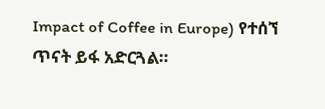Impact of Coffee in Europe) የተሰኘ ጥናት ይፋ አድርጓል።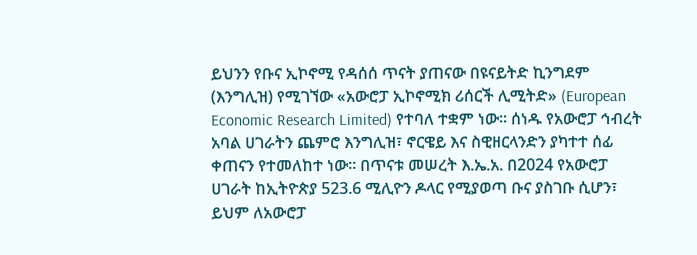ይህንን የቡና ኢኮኖሚ የዳሰሰ ጥናት ያጠናው በዩናይትድ ኪንግደም (እንግሊዝ) የሚገኘው «አውሮፓ ኢኮኖሚክ ሪሰርች ሊሚትድ» (European Economic Research Limited) የተባለ ተቋም ነው። ሰነዱ የአውሮፓ ኅብረት አባል ሀገራትን ጨምሮ እንግሊዝ፣ ኖርዌይ እና ስዊዘርላንድን ያካተተ ሰፊ ቀጠናን የተመለከተ ነው። በጥናቱ መሠረት እ.ኤ.አ. በ2024 የአውሮፓ ሀገራት ከኢትዮጵያ 523.6 ሚሊዮን ዶላር የሚያወጣ ቡና ያስገቡ ሲሆን፣ ይህም ለአውሮፓ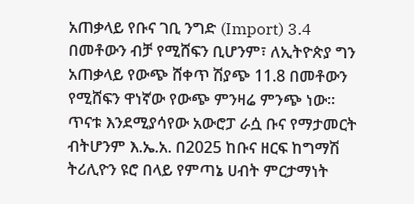አጠቃላይ የቡና ገቢ ንግድ (Import) 3.4 በመቶውን ብቻ የሚሸፍን ቢሆንም፣ ለኢትዮጵያ ግን አጠቃላይ የውጭ ሸቀጥ ሽያጭ 11.8 በመቶውን የሚሸፍን ዋነኛው የውጭ ምንዛሬ ምንጭ ነው። ጥናቱ እንደሚያሳየው አውሮፓ ራሷ ቡና የማታመርት ብትሆንም እ.ኤ.አ. በ2025 ከቡና ዘርፍ ከግማሽ ትሪሊዮን ዩሮ በላይ የምጣኔ ሀብት ምርታማነት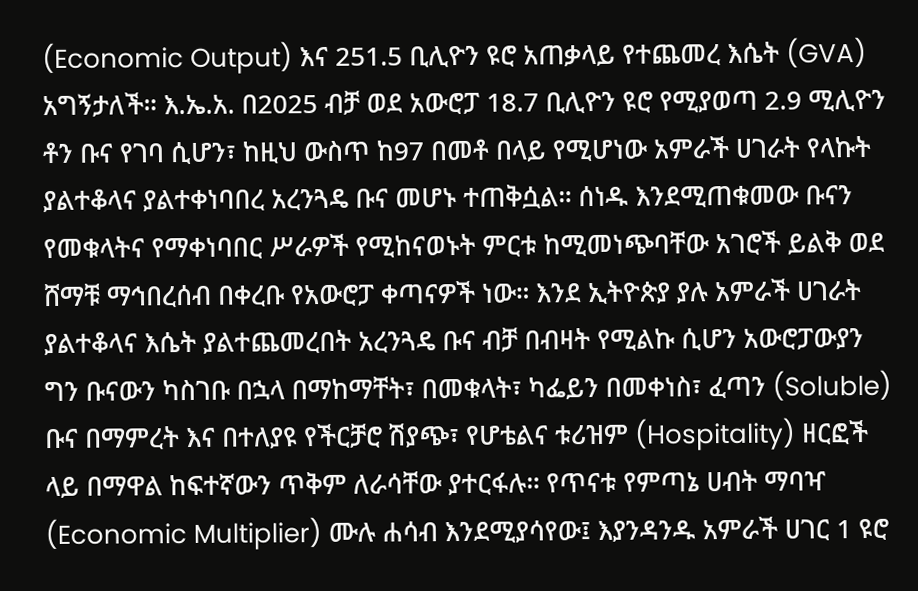(Economic Output) እና 251.5 ቢሊዮን ዩሮ አጠቃላይ የተጨመረ እሴት (GVA) አግኝታለች። እ.ኤ.አ. በ2025 ብቻ ወደ አውሮፓ 18.7 ቢሊዮን ዩሮ የሚያወጣ 2.9 ሚሊዮን ቶን ቡና የገባ ሲሆን፣ ከዚህ ውስጥ ከ97 በመቶ በላይ የሚሆነው አምራች ሀገራት የላኩት ያልተቆላና ያልተቀነባበረ አረንጓዴ ቡና መሆኑ ተጠቅሷል። ሰነዱ እንደሚጠቁመው ቡናን የመቁላትና የማቀነባበር ሥራዎች የሚከናወኑት ምርቱ ከሚመነጭባቸው አገሮች ይልቅ ወደ ሸማቹ ማኅበረሰብ በቀረቡ የአውሮፓ ቀጣናዎች ነው። እንደ ኢትዮጵያ ያሉ አምራች ሀገራት ያልተቆላና እሴት ያልተጨመረበት አረንጓዴ ቡና ብቻ በብዛት የሚልኩ ሲሆን አውሮፓውያን ግን ቡናውን ካስገቡ በኋላ በማከማቸት፣ በመቁላት፣ ካፌይን በመቀነስ፣ ፈጣን (Soluble) ቡና በማምረት እና በተለያዩ የችርቻሮ ሽያጭ፣ የሆቴልና ቱሪዝም (Hospitality) ዘርፎች ላይ በማዋል ከፍተኛውን ጥቅም ለራሳቸው ያተርፋሉ። የጥናቱ የምጣኔ ሀብት ማባዣ (Economic Multiplier) ሙሉ ሐሳብ እንደሚያሳየው፤ እያንዳንዱ አምራች ሀገር 1 ዩሮ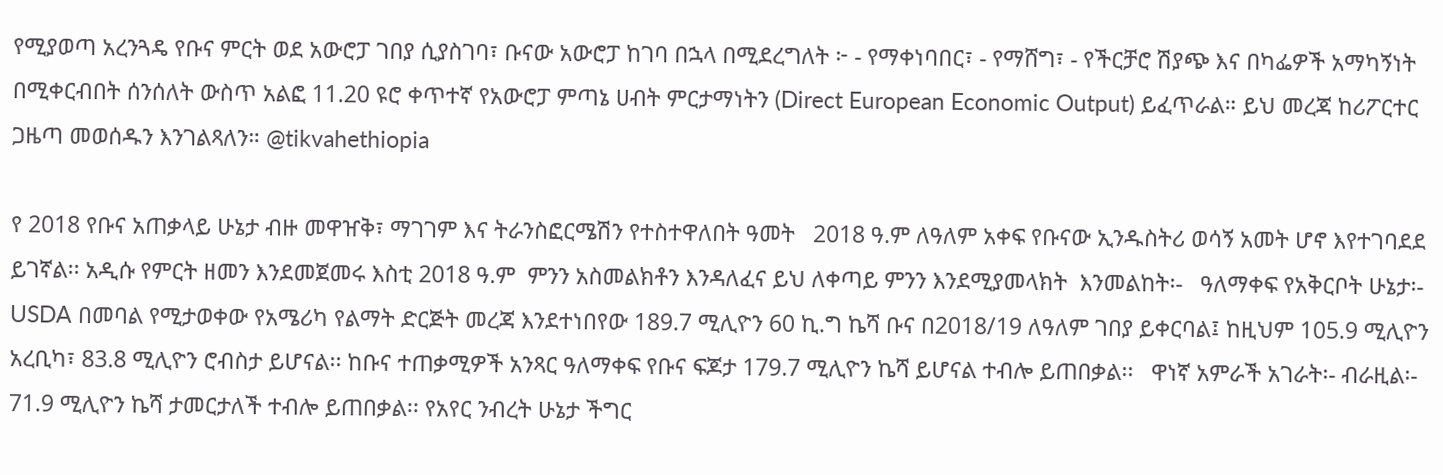የሚያወጣ አረንጓዴ የቡና ምርት ወደ አውሮፓ ገበያ ሲያስገባ፣ ቡናው አውሮፓ ከገባ በኋላ በሚደረግለት ፦ - የማቀነባበር፣ - የማሸግ፣ - የችርቻሮ ሽያጭ እና በካፌዎች አማካኝነት በሚቀርብበት ሰንሰለት ውስጥ አልፎ 11.20 ዩሮ ቀጥተኛ የአውሮፓ ምጣኔ ሀብት ምርታማነትን (Direct European Economic Output) ይፈጥራል። ይህ መረጃ ከሪፖርተር ጋዜጣ መወሰዱን እንገልጻለን። @tikvahethiopia

የ 2018 የቡና አጠቃላይ ሁኔታ ብዙ መዋዠቅ፣ ማገገም እና ትራንስፎርሜሽን የተስተዋለበት ዓመት   2018 ዓ.ም ለዓለም አቀፍ የቡናው ኢንዱስትሪ ወሳኝ አመት ሆኖ እየተገባደደ ይገኛል፡፡ አዲሱ የምርት ዘመን እንደመጀመሩ እስቲ 2018 ዓ.ም  ምንን አስመልክቶን እንዳለፈና ይህ ለቀጣይ ምንን እንደሚያመላክት  እንመልከት፡-   ዓለማቀፍ የአቅርቦት ሁኔታ፡- USDA በመባል የሚታወቀው የአሜሪካ የልማት ድርጅት መረጃ እንደተነበየው 189.7 ሚሊዮን 60 ኪ.ግ ኬሻ ቡና በ2018/19 ለዓለም ገበያ ይቀርባል፤ ከዚህም 105.9 ሚሊዮን አረቢካ፣ 83.8 ሚሊዮን ሮብስታ ይሆናል፡፡ ከቡና ተጠቃሚዎች አንጻር ዓለማቀፍ የቡና ፍጆታ 179.7 ሚሊዮን ኬሻ ይሆናል ተብሎ ይጠበቃል፡፡   ዋነኛ አምራች አገራት፡- ብራዚል፡- 71.9 ሚሊዮን ኬሻ ታመርታለች ተብሎ ይጠበቃል፡፡ የአየር ንብረት ሁኔታ ችግር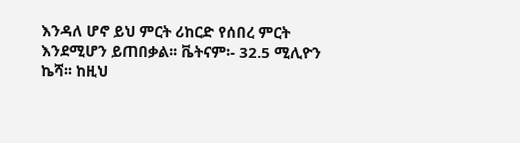እንዳለ ሆኖ ይህ ምርት ሪከርድ የሰበረ ምርት እንደሚሆን ይጠበቃል፡፡ ቬትናም፡- 32.5 ሚሊዮን ኬሻ፡፡ ከዚህ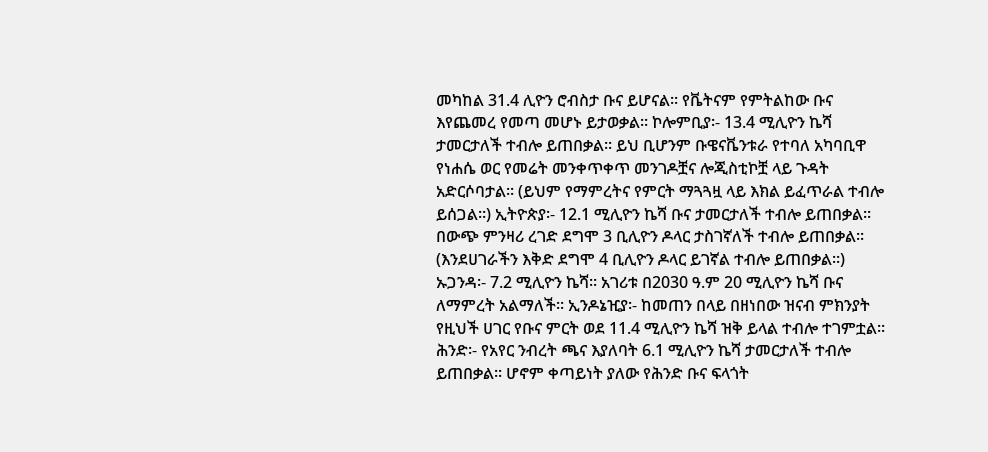መካከል 31.4 ሊዮን ሮብስታ ቡና ይሆናል፡፡ የቬትናም የምትልከው ቡና እየጨመረ የመጣ መሆኑ ይታወቃል፡፡ ኮሎምቢያ፡- 13.4 ሚሊዮን ኬሻ ታመርታለች ተብሎ ይጠበቃል፡፡ ይህ ቢሆንም ቡዌናቬንቱራ የተባለ አካባቢዋ የነሐሴ ወር የመሬት መንቀጥቀጥ መንገዶቿና ሎጂስቲኮቿ ላይ ጉዳት አድርሶባታል፡፡ (ይህም የማምረትና የምርት ማጓጓዟ ላይ እክል ይፈጥራል ተብሎ ይሰጋል፡፡) ኢትዮጵያ፡- 12.1 ሚሊዮን ኬሻ ቡና ታመርታለች ተብሎ ይጠበቃል፡፡ በውጭ ምንዛሪ ረገድ ደግሞ 3 ቢሊዮን ዶላር ታስገኛለች ተብሎ ይጠበቃል፡፡ (እንደሀገራችን እቅድ ደግሞ 4 ቢሊዮን ዶላር ይገኛል ተብሎ ይጠበቃል፡፡) ኡጋንዳ፡- 7.2 ሚሊዮን ኬሻ፡፡ አገሪቱ በ2030 ዓ.ም 20 ሚሊዮን ኬሻ ቡና ለማምረት አልማለች፡፡ ኢንዶኔዢያ፡- ከመጠን በላይ በዘነበው ዝናብ ምክንያት የዚህች ሀገር የቡና ምርት ወደ 11.4 ሚሊዮን ኬሻ ዝቅ ይላል ተብሎ ተገምቷል፡፡  ሕንድ፡- የአየር ንብረት ጫና እያለባት 6.1 ሚሊዮን ኬሻ ታመርታለች ተብሎ ይጠበቃል፡፡ ሆኖም ቀጣይነት ያለው የሕንድ ቡና ፍላጎት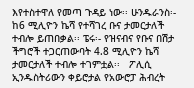እየተስተዋለ የመጣ ጉዳይ ነው፡፡ ሁንዱራንስ፡- ከ6 ሚሊዮን ኬሻ የተሻገረ ቡና ታመርታለች ተብሎ ይጠበቃል፡፡ ፔሩ፡- የዝናብና የቡና በሽታ ችግሮች ተጋርጠውባት 4.8 ሚሊዮን ኬሻ ታመርታለች ተብሎ ተገምቷል፡፡   ፖሊሲ ኢንዱስትሪውን ቀይሮታል የአውሮፓ ሕብረት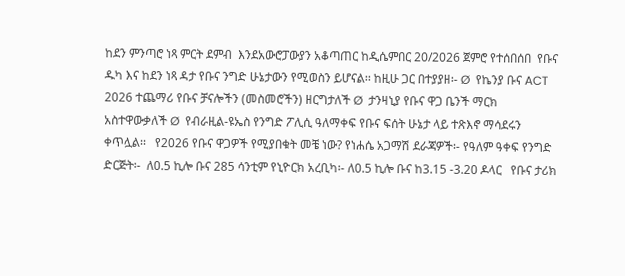ከደን ምንጣሮ ነጻ ምርት ደምብ  እንደአውሮፓውያን አቆጣጠር ከዲሴምበር 20/2026 ጀምሮ የተሰበሰበ  የቡና ዱካ እና ከደን ነጻ ዳታ የቡና ንግድ ሁኔታውን የሚወስን ይሆናል፡፡ ከዚሁ ጋር በተያያዘ፡- Ø  የኬንያ ቡና ACT 2026 ተጨማሪ የቡና ቻናሎችን (መስመሮችን) ዘርግታለች Ø  ታንዛኒያ የቡና ዋጋ ቤንች ማርክ አስተዋውቃለች Ø  የብራዚል-ዩኤስ የንግድ ፖሊሲ ዓለማቀፍ የቡና ፍሰት ሁኔታ ላይ ተጽእኖ ማሳደሩን ቀጥሏል፡፡   የ2026 የቡና ዋጋዎች የሚያበቁት መቼ ነው? የነሐሴ አጋማሽ ደራጃዎች፡- የዓለም ዓቀፍ የንግድ ድርጅት፡-  ለ0.5 ኪሎ ቡና 285 ሳንቲም የኒዮርክ አረቢካ፡- ለ0.5 ኪሎ ቡና ከ3.15 -3.20 ዶላር   የቡና ታሪክ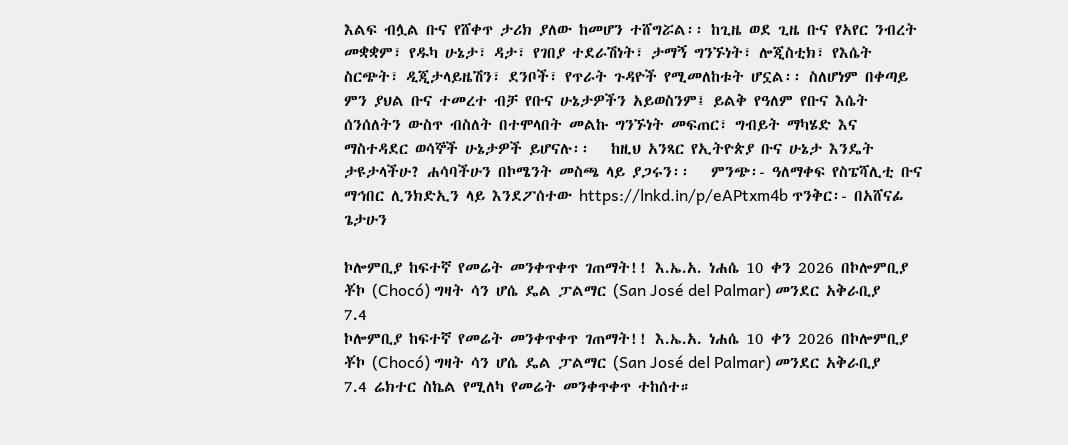እልፍ ብሏል ቡና የሸቀጥ ታሪክ ያለው ከመሆን ተሸግሯል፡፡ ከጊዜ ወደ ጊዜ ቡና የአየር ንብረት መቋቋም፣ የዱካ ሁኔታ፣ ዳታ፣ የገበያ ተደራሽነት፣ ታማኝ ግንኙነት፣ ሎጂስቲክ፣ የእሴት ስርጭት፣ ዲጂታላይዜሽን፣ ደንቦች፣ የጥራት ጉዳዮች የሚመለከቱት ሆኗል፡፡ ስለሆነም በቀጣይ ምን ያህል ቡና ተመረተ ብቻ የቡና ሁኔታዎችን አይወስንም፤ ይልቅ የዓለም የቡና እሴት ሰንሰለትን ውስጥ ብስለት በተሞላበት መልኩ ግንኙነት መፍጠር፣ ግብይት ማካሄድ እና ማስተዳደር ወሳኞች ሁኔታዎች ይሆናሉ፡፡   ከዚህ አንጻር የኢትዮጵያ ቡና ሁኔታ እንዴት ታዩታላችሁ? ሐሳባችሁን በኮሜንት መስጫ ላይ ያጋሩን፡፡   ምንጭ፡- ዓለማቀፍ የስፔሻሊቲ ቡና ማኅበር ሊንክድኢን ላይ እንደፖሰተው https://lnkd.in/p/eAPtxm4b ጥንቅር፡- በአሸናፊ ጌታሁን

ኮሎምቢያ ከፍተኛ የመሬት መንቀጥቀጥ ገጠማት!! እ.ኤ.አ. ነሐሴ 10 ቀን 2026 በኮሎምቢያ ቾኮ (Chocó) ግዛት ሳን ሆሴ ዴል ፓልማር (San José del Palmar) መንደር አቅራቢያ 7.4
ኮሎምቢያ ከፍተኛ የመሬት መንቀጥቀጥ ገጠማት!! እ.ኤ.አ. ነሐሴ 10 ቀን 2026 በኮሎምቢያ ቾኮ (Chocó) ግዛት ሳን ሆሴ ዴል ፓልማር (San José del Palmar) መንደር አቅራቢያ 7.4 ሬክተር ስኬል የሚለካ የመሬት መንቀጥቀጥ ተከሰተ።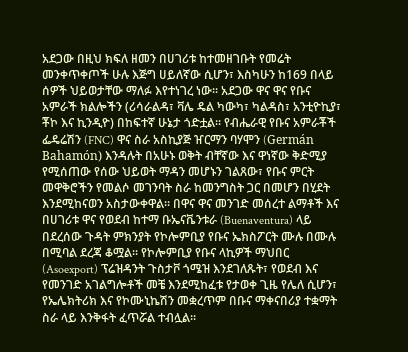አደጋው በዚህ ክፍለ ዘመን በሀገሪቱ ከተመዘገቡት የመሬት መንቀጥቀጦች ሁሉ እጅግ ሀይለኛው ሲሆን፣ እስካሁን ከ169 በላይ ሰዎች ህይወታቸው ማለፉ እየተነገረ ነው፡፡ አደጋው ዋና ዋና የቡና አምራች ክልሎችን (ሪሳራልዳ፣ ቫሌ ዴል ካውካ፣ ካልዳስ፣ አንቲዮኪያ፣ ቾኮ እና ኪንዲዮ) በከፍተኛ ሁኔታ ጎድቷል። የብሔራዊ የቡና አምራቾች ፌዴሬሽን (FNC) ዋና ስራ አስኪያጅ ዠርማን ባሃሞን (Germán Bahamón) እንዳሉት በአሁኑ ወቅት ብቸኛው እና ዋነኛው ቅድሚያ የሚሰጠው የሰው ህይወት ማዳን መሆኑን ገልጸው፣ የቡና ምርት መዋቅሮችን የመልሶ መገንባት ስራ ከመንግስት ጋር በመሆን በሂደት እንደሚከናወን አስታውቀዋል። በዋና ዋና መንገድ መሰረተ ልማቶች እና በሀገሪቱ ዋና የወደብ ከተማ ቡኤናቬንቱራ (Buenaventura) ላይ በደረሰው ጉዳት ምክንያት የኮሎምቢያ የቡና ኤክስፖርት ሙሉ በሙሉ በሚባል ደረጃ ቆሟል። የኮሎምቢያ የቡና ላኪዎች ማህበር (Asoexport) ፕሬዝዳንት ጉስታቮ ጎሜዝ እንደገለጹት፣ የወደብ እና የመንገድ አገልግሎቶች መቼ እንደሚከፈቱ የታወቀ ጊዜ የሌለ ሲሆን፣ የኤሌክትሪክ እና የኮሙኒኬሽን መቋረጥም በቡና ማቀናበሪያ ተቋማት ስራ ላይ እንቅፋት ፈጥሯል ተብሏል።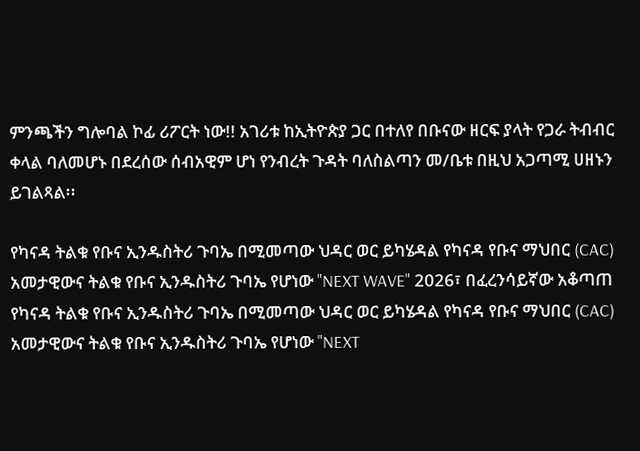ምንጫችን ግሎባል ኮፊ ሪፖርት ነው!! አገሪቱ ከኢትዮጵያ ጋር በተለየ በቡናው ዘርፍ ያላት የጋራ ትብብር ቀላል ባለመሆኑ በደረሰው ሰብአዊም ሆነ የንብረት ጉዳት ባለስልጣን መ/ቤቱ በዚህ አጋጣሚ ሀዘኑን ይገልጻል፡፡

የካናዳ ትልቁ የቡና ኢንዱስትሪ ጉባኤ በሚመጣው ህዳር ወር ይካሄዳል የካናዳ የቡና ማህበር (CAC) አመታዊውና ትልቁ የቡና ኢንዱስትሪ ጉባኤ የሆነው "NEXT WAVE" 2026፣ በፈረንሳይኛው አቆጣጠ
የካናዳ ትልቁ የቡና ኢንዱስትሪ ጉባኤ በሚመጣው ህዳር ወር ይካሄዳል የካናዳ የቡና ማህበር (CAC) አመታዊውና ትልቁ የቡና ኢንዱስትሪ ጉባኤ የሆነው "NEXT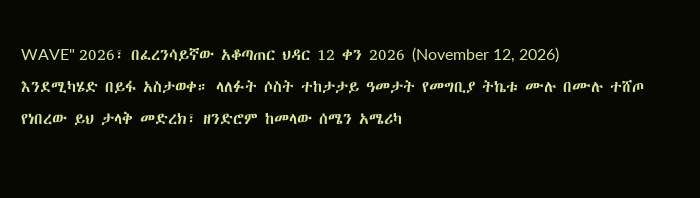WAVE" 2026፣ በፈረንሳይኛው አቆጣጠር ህዳር 12 ቀን 2026 (November 12, 2026) እንደሚካሄድ በይፋ አስታወቀ። ላለፉት ሶስት ተከታታይ ዓመታት የመግቢያ ትኬቱ ሙሉ በሙሉ ተሸጦ የነበረው ይህ ታላቅ መድረክ፣ ዘንድሮም ከመላው ሰሜን አሜሪካ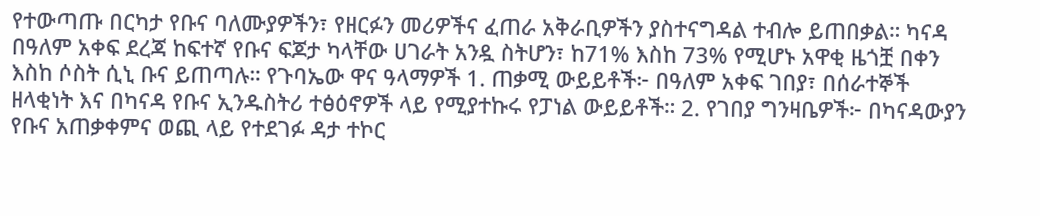የተውጣጡ በርካታ የቡና ባለሙያዎችን፣ የዘርፉን መሪዎችና ፈጠራ አቅራቢዎችን ያስተናግዳል ተብሎ ይጠበቃል። ካናዳ በዓለም አቀፍ ደረጃ ከፍተኛ የቡና ፍጆታ ካላቸው ሀገራት አንዷ ስትሆን፣ ከ71% እስከ 73% የሚሆኑ አዋቂ ዜጎቿ በቀን እስከ ሶስት ሲኒ ቡና ይጠጣሉ። የጉባኤው ዋና ዓላማዎች 1. ጠቃሚ ውይይቶች፦ በዓለም አቀፍ ገበያ፣ በሰራተኞች ዘላቂነት እና በካናዳ የቡና ኢንዱስትሪ ተፅዕኖዎች ላይ የሚያተኩሩ የፓነል ውይይቶች። 2. የገበያ ግንዛቤዎች፦ በካናዳውያን የቡና አጠቃቀምና ወጪ ላይ የተደገፉ ዳታ ተኮር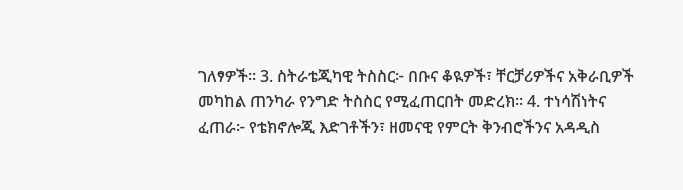ገለፃዎች። 3. ስትራቴጂካዊ ትስስር፦ በቡና ቆዪዎች፣ ቸርቻሪዎችና አቅራቢዎች መካከል ጠንካራ የንግድ ትስስር የሚፈጠርበት መድረክ። 4. ተነሳሽነትና ፈጠራ፦ የቴክኖሎጂ እድገቶችን፣ ዘመናዊ የምርት ቅንብሮችንና አዳዲስ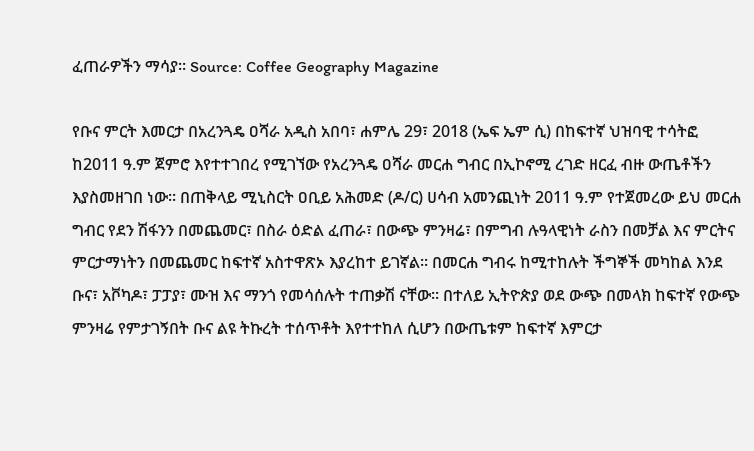ፈጠራዎችን ማሳያ። Source: Coffee Geography Magazine

የቡና ምርት እመርታ በአረንጓዴ ዐሻራ አዲስ አበባ፣ ሐምሌ 29፣ 2018 (ኤፍ ኤም ሲ) በከፍተኛ ህዝባዊ ተሳትፎ ከ2011 ዓ.ም ጀምሮ እየተተገበረ የሚገኘው የአረንጓዴ ዐሻራ መርሐ ግብር በኢኮኖሚ ረገድ ዘርፈ ብዙ ውጤቶችን እያስመዘገበ ነው፡፡ በጠቅላይ ሚኒስርት ዐቢይ አሕመድ (ዶ/ር) ሀሳብ አመንጪነት 2011 ዓ.ም የተጀመረው ይህ መርሐ ግብር የደን ሽፋንን በመጨመር፣ በስራ ዕድል ፈጠራ፣ በውጭ ምንዛሬ፣ በምግብ ሉዓላዊነት ራስን በመቻል እና ምርትና ምርታማነትን በመጨመር ከፍተኛ አስተዋጽኦ እያረከተ ይገኛል፡፡ በመርሐ ግብሩ ከሚተከሉት ችግኞች መካከል እንደ ቡና፣ አቮካዶ፣ ፓፓያ፣ ሙዝ እና ማንጎ የመሳሰሉት ተጠቃሽ ናቸው፡፡ በተለይ ኢትዮጵያ ወደ ውጭ በመላክ ከፍተኛ የውጭ ምንዛሬ የምታገኝበት ቡና ልዩ ትኩረት ተሰጥቶት እየተተከለ ሲሆን በውጤቱም ከፍተኛ እምርታ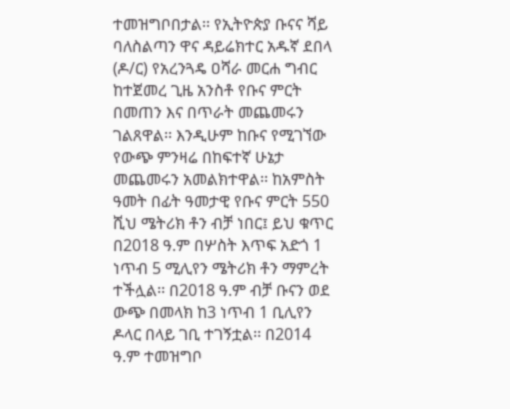ተመዝግቦበታል፡፡ የኢትዮጵያ ቡናና ሻይ ባለስልጣን ዋና ዳይሬክተር አዱኛ ደበላ (ዶ/ር) የአረንጓዴ ዐሻራ መርሐ ግብር ከተጀመረ ጊዜ አንስቶ የቡና ምርት በመጠን እና በጥራት መጨመሩን ገልጸዋል፡፡ እንዲሁም ከቡና የሚገኘው የውጭ ምንዛሬ በከፍተኛ ሁኔታ መጨመሩን አመልክተዋል፡፡ ከአምስት ዓመት በፊት ዓመታዊ የቡና ምርት 550 ሺህ ሜትሪክ ቶን ብቻ ነበር፤ ይህ ቁጥር በ2018 ዓ.ም በሦስት እጥፍ አድጎ 1 ነጥብ 5 ሚሊየን ሜትሪክ ቶን ማምረት ተችሏል፡፡ በ2018 ዓ.ም ብቻ ቡናን ወደ ውጭ በመላክ ከ3 ነጥብ 1 ቢሊየን ዶላር በላይ ገቢ ተገኝቷል፡፡ በ2014 ዓ.ም ተመዝግቦ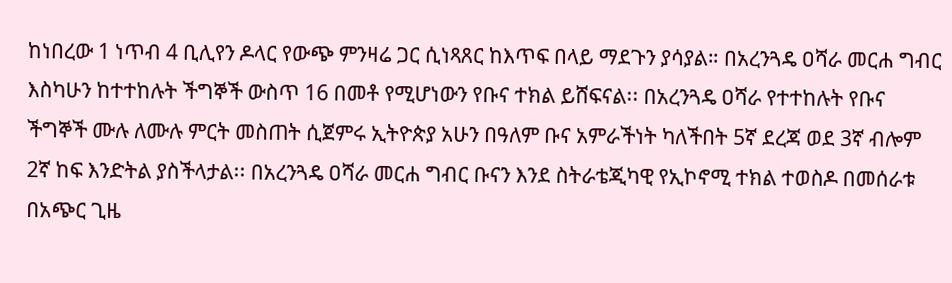ከነበረው 1 ነጥብ 4 ቢሊየን ዶላር የውጭ ምንዛሬ ጋር ሲነጻጸር ከእጥፍ በላይ ማደጉን ያሳያል። በአረንጓዴ ዐሻራ መርሐ ግብር እስካሁን ከተተከሉት ችግኞች ውስጥ 16 በመቶ የሚሆነውን የቡና ተክል ይሸፍናል፡፡ በአረንጓዴ ዐሻራ የተተከሉት የቡና ችግኞች ሙሉ ለሙሉ ምርት መስጠት ሲጀምሩ ኢትዮጵያ አሁን በዓለም ቡና አምራችነት ካለችበት 5ኛ ደረጃ ወደ 3ኛ ብሎም 2ኛ ከፍ እንድትል ያስችላታል፡፡ በአረንጓዴ ዐሻራ መርሐ ግብር ቡናን እንደ ስትራቴጂካዊ የኢኮኖሚ ተክል ተወስዶ በመሰራቱ በአጭር ጊዜ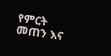የምርት መጠን እና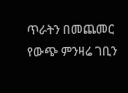ጥራትን በመጨመር የውጭ ምንዛሬ ገቢን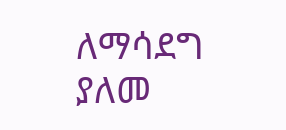ለማሳደግ ያለመ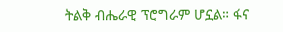ትልቅ ብሔራዊ ፕሮግራም ሆኗል። ፋና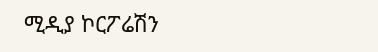ሚዲያ ኮርፖሬሽን